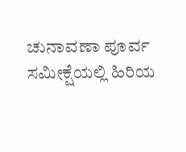ಚುನಾವಣಾ ಪೂರ್ವ ಸಮೀಕ್ಷೆಯಲ್ಲಿ ಹಿರಿಯ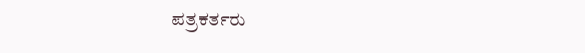ಪತ್ರಕರ್ತರು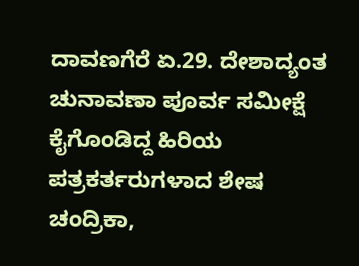ದಾವಣಗೆರೆ ಏ.29. ದೇಶಾದ್ಯಂತ ಚುನಾವಣಾ ಪೂರ್ವ ಸಮೀಕ್ಷೆ ಕೈಗೊಂಡಿದ್ದ ಹಿರಿಯ ಪತ್ರಕರ್ತರುಗಳಾದ ಶೇಷ ಚಂದ್ರಿಕಾ,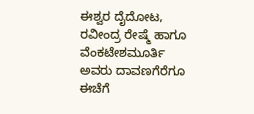ಈಶ್ವರ ದೈದೋಟ, ರವೀಂದ್ರ ರೇಷ್ಮೆ ಹಾಗೂ ವೆಂಕಟೇಶಮೂರ್ತಿ ಅವರು ದಾವಣಗೆರೆಗೂ ಈಚೆಗೆ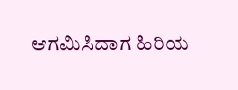ಆಗಮಿಸಿದಾಗ ಹಿರಿಯ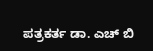ಪತ್ರಕರ್ತ ಡಾ. ಎಚ್ ಬಿ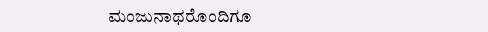ಮಂಜುನಾಥರೊಂದಿಗೂ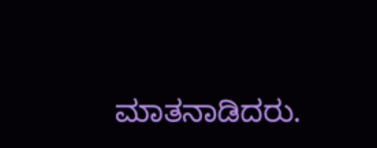ಮಾತನಾಡಿದರು.